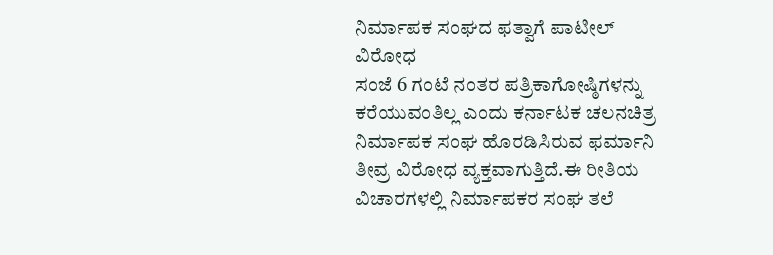ನಿರ್ಮಾಪಕ ಸಂಘದ ಫತ್ವಾಗೆ ಪಾಟೀಲ್ ವಿರೋಧ
ಸಂಜೆ 6 ಗಂಟೆ ನಂತರ ಪತ್ರಿಕಾಗೋಷ್ಠಿಗಳನ್ನು ಕರೆಯುವಂತಿಲ್ಲ ಎಂದು ಕರ್ನಾಟಕ ಚಲನಚಿತ್ರ ನಿರ್ಮಾಪಕ ಸಂಘ ಹೊರಡಿಸಿರುವ ಫರ್ಮಾನಿ ತೀವ್ರ ವಿರೋಧ ವ್ಯಕ್ತವಾಗುತ್ತಿದೆ.ಈ ರೀತಿಯ ವಿಚಾರಗಳಲ್ಲಿ ನಿರ್ಮಾಪಕರ ಸಂಘ ತಲೆ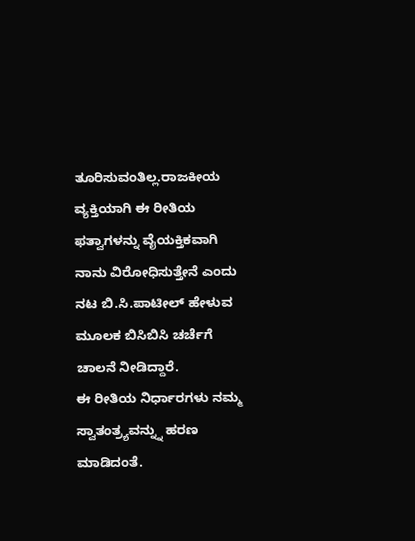ತೂರಿಸುವಂತಿಲ್ಲ.ರಾಜಕೀಯ ವ್ಯಕ್ತಿಯಾಗಿ ಈ ರೀತಿಯ ಫತ್ವಾಗಳನ್ನು ವೈಯಕ್ತಿಕವಾಗಿ ನಾನು ವಿರೋಧಿಸುತ್ತೇನೆ ಎಂದು ನಟ ಬಿ.ಸಿ.ಪಾಟೀಲ್ ಹೇಳುವ ಮೂಲಕ ಬಿಸಿಬಿಸಿ ಚರ್ಚೆಗೆ ಚಾಲನೆ ನೀಡಿದ್ದಾರೆ.
ಈ ರೀತಿಯ ನಿರ್ಧಾರಗಳು ನಮ್ಮ ಸ್ವಾತಂತ್ರ್ಯವನ್ನ್ನು ಹರಣ ಮಾಡಿದಂತೆ.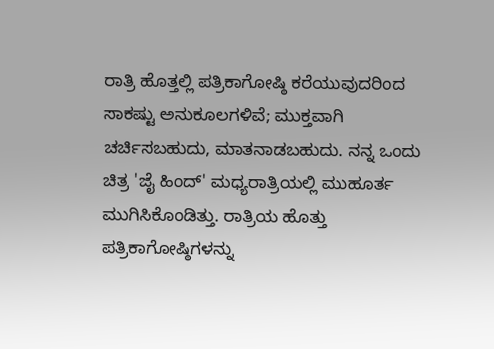ರಾತ್ರಿ ಹೊತ್ತಲ್ಲಿ ಪತ್ರಿಕಾಗೋಷ್ಠಿ ಕರೆಯುವುದರಿಂದ ಸಾಕಷ್ಟು ಅನುಕೂಲಗಳಿವೆ; ಮುಕ್ತವಾಗಿ ಚರ್ಚಿಸಬಹುದು, ಮಾತನಾಡಬಹುದು. ನನ್ನ ಒಂದು ಚಿತ್ರ 'ಜೈ ಹಿಂದ್' ಮಧ್ಯರಾತ್ರಿಯಲ್ಲಿ ಮುಹೂರ್ತ ಮುಗಿಸಿಕೊಂಡಿತ್ತು. ರಾತ್ರಿಯ ಹೊತ್ತು ಪತ್ರಿಕಾಗೋಷ್ಠಿಗಳನ್ನು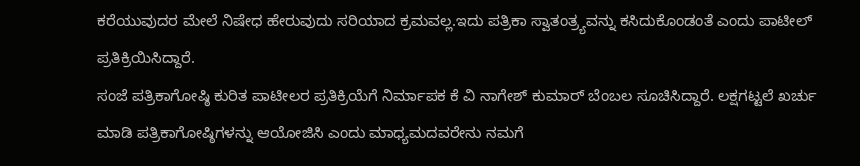ಕರೆಯುವುದರ ಮೇಲೆ ನಿಷೇಧ ಹೇರುವುದು ಸರಿಯಾದ ಕ್ರಮವಲ್ಲ.ಇದು ಪತ್ರಿಕಾ ಸ್ವಾತಂತ್ರ್ಯವನ್ನು ಕಸಿದುಕೊಂಡಂತೆ ಎಂದು ಪಾಟೀಲ್ ಪ್ರತಿಕ್ರಿಯಿಸಿದ್ದಾರೆ.
ಸಂಜೆ ಪತ್ರಿಕಾಗೋಷ್ಠಿ ಕುರಿತ ಪಾಟೀಲರ ಪ್ರತಿಕ್ರಿಯೆಗೆ ನಿರ್ಮಾಪಕ ಕೆ ವಿ ನಾಗೇಶ್ ಕುಮಾರ್ ಬೆಂಬಲ ಸೂಚಿಸಿದ್ದಾರೆ. ಲಕ್ಷಗಟ್ಟಲೆ ಖರ್ಚು ಮಾಡಿ ಪತ್ರಿಕಾಗೋಷ್ಠಿಗಳನ್ನು ಆಯೋಜಿಸಿ ಎಂದು ಮಾಧ್ಯಮದವರೇನು ನಮಗೆ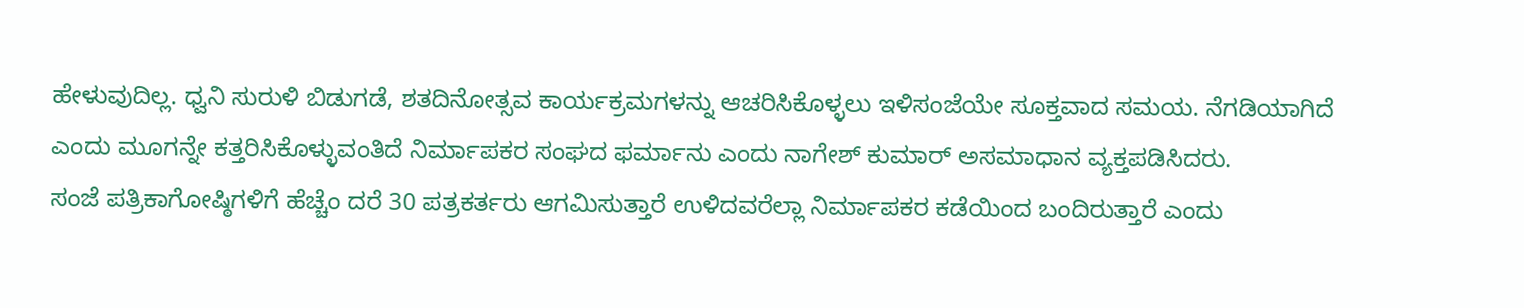ಹೇಳುವುದಿಲ್ಲ. ಧ್ವನಿ ಸುರುಳಿ ಬಿಡುಗಡೆ, ಶತದಿನೋತ್ಸವ ಕಾರ್ಯಕ್ರಮಗಳನ್ನು ಆಚರಿಸಿಕೊಳ್ಳಲು ಇಳಿಸಂಜೆಯೇ ಸೂಕ್ತವಾದ ಸಮಯ. ನೆಗಡಿಯಾಗಿದೆ ಎಂದು ಮೂಗನ್ನೇ ಕತ್ತರಿಸಿಕೊಳ್ಳುವಂತಿದೆ ನಿರ್ಮಾಪಕರ ಸಂಘದ ಫರ್ಮಾನು ಎಂದು ನಾಗೇಶ್ ಕುಮಾರ್ ಅಸಮಾಧಾನ ವ್ಯಕ್ತಪಡಿಸಿದರು.
ಸಂಜೆ ಪತ್ರಿಕಾಗೋಷ್ಠಿಗಳಿಗೆ ಹೆಚ್ಚೆಂ ದರೆ 30 ಪತ್ರಕರ್ತರು ಆಗಮಿಸುತ್ತಾರೆ ಉಳಿದವರೆಲ್ಲಾ ನಿರ್ಮಾಪಕರ ಕಡೆಯಿಂದ ಬಂದಿರುತ್ತಾರೆ ಎಂದು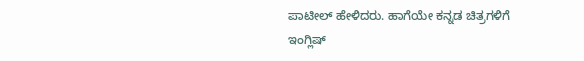ಪಾಟೀಲ್ ಹೇಳಿದರು. ಹಾಗೆಯೇ ಕನ್ನಡ ಚಿತ್ರಗಳಿಗೆ ಇಂಗ್ಲಿಷ್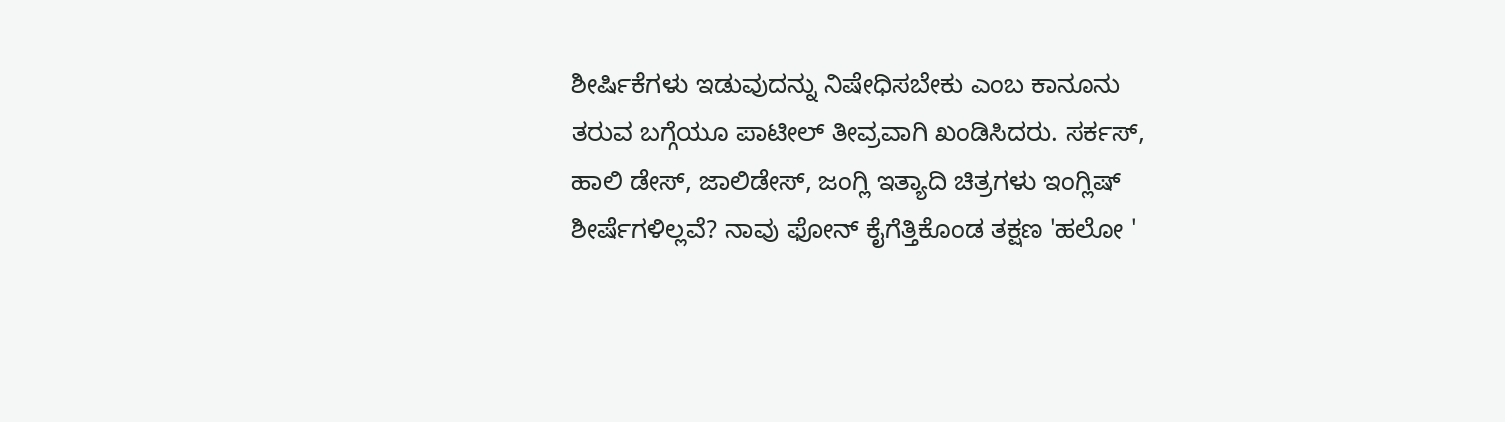ಶೀರ್ಷಿಕೆಗಳು ಇಡುವುದನ್ನು ನಿಷೇಧಿಸಬೇಕು ಎಂಬ ಕಾನೂನು ತರುವ ಬಗ್ಗೆಯೂ ಪಾಟೀಲ್ ತೀವ್ರವಾಗಿ ಖಂಡಿಸಿದರು. ಸರ್ಕಸ್, ಹಾಲಿ ಡೇಸ್, ಜಾಲಿಡೇಸ್, ಜಂಗ್ಲಿ ಇತ್ಯಾದಿ ಚಿತ್ರಗಳು ಇಂಗ್ಲಿಷ್ ಶೀರ್ಷೆಗಳಿಲ್ಲವೆ? ನಾವು ಫೋನ್ ಕೈಗೆತ್ತಿಕೊಂಡ ತಕ್ಷಣ 'ಹಲೋ '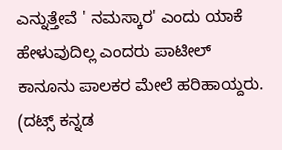ಎನ್ನುತ್ತೇವೆ ' ನಮಸ್ಕಾರ' ಎಂದು ಯಾಕೆ ಹೇಳುವುದಿಲ್ಲ ಎಂದರು ಪಾಟೀಲ್ ಕಾನೂನು ಪಾಲಕರ ಮೇಲೆ ಹರಿಹಾಯ್ದರು.
(ದಟ್ಸ್ ಕನ್ನಡ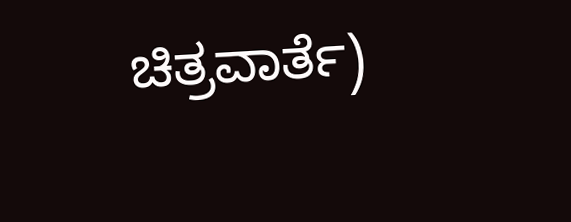ಚಿತ್ರವಾರ್ತೆ)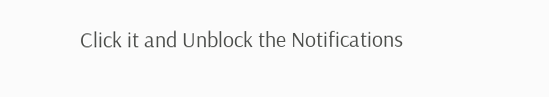Click it and Unblock the Notifications